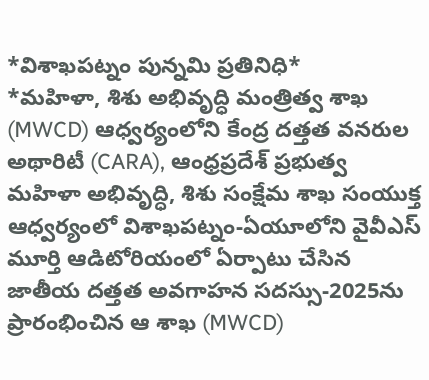*విశాఖపట్నం పున్నమి ప్రతినిధి*
*మహిళా, శిశు అభివృద్ధి మంత్రిత్వ శాఖ (MWCD) ఆధ్వర్యంలోని కేంద్ర దత్తత వనరుల అథారిటీ (CARA), ఆంధ్రప్రదేశ్ ప్రభుత్వ మహిళా అభివృద్ధి, శిశు సంక్షేమ శాఖ సంయుక్త ఆధ్వర్యంలో విశాఖపట్నం-ఏయూలోని వైవీఎస్ మూర్తి ఆడిటోరియంలో ఏర్పాటు చేసిన జాతీయ దత్తత అవగాహన సదస్సు-2025ను ప్రారంభించిన ఆ శాఖ (MWCD)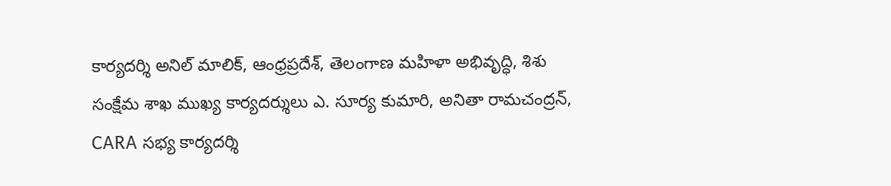కార్యదర్శి అనిల్ మాలిక్, ఆంధ్రప్రదేశ్, తెలంగాణ మహిళా అభివృద్ధి, శిశు సంక్షేమ శాఖ ముఖ్య కార్యదర్శులు ఎ. సూర్య కుమారి, అనితా రామచంద్రన్, CARA సభ్య కార్యదర్శి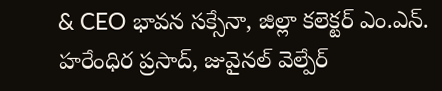& CEO భావన సక్సేనా, జిల్లా కలెక్టర్ ఎం.ఎన్. హరేంధిర ప్రసాద్, జువైనల్ వెల్పేర్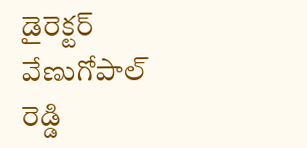డైరెక్టర్ వేణుగోపాల్ రెడ్డి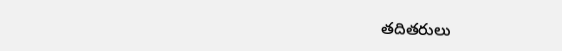తదితరులు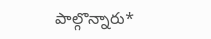పాల్గొన్నారు*